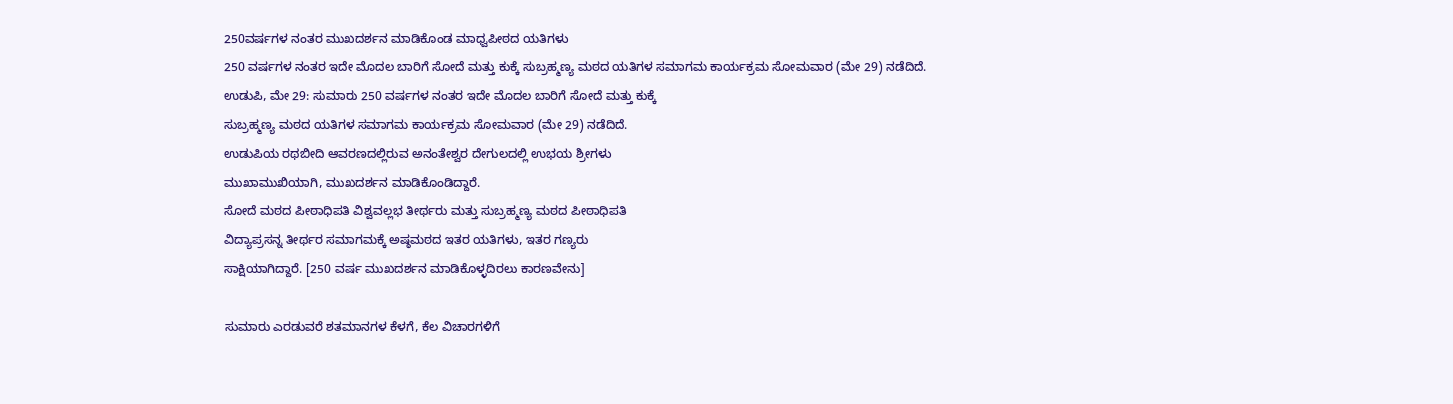250ವರ್ಷಗಳ ನಂತರ ಮುಖದರ್ಶನ ಮಾಡಿಕೊಂಡ ಮಾಧ್ವಪೀಠದ ಯತಿಗಳು
250 ವರ್ಷಗಳ ನಂತರ ಇದೇ ಮೊದಲ ಬಾರಿಗೆ ಸೋದೆ ಮತ್ತು ಕುಕ್ಕೆ ಸುಬ್ರಹ್ಮಣ್ಯ ಮಠದ ಯತಿಗಳ ಸಮಾಗಮ ಕಾರ್ಯಕ್ರಮ ಸೋಮವಾರ (ಮೇ 29) ನಡೆದಿದೆ.
ಉಡುಪಿ, ಮೇ 29: ಸುಮಾರು 250 ವರ್ಷಗಳ ನಂತರ ಇದೇ ಮೊದಲ ಬಾರಿಗೆ ಸೋದೆ ಮತ್ತು ಕುಕ್ಕೆ
ಸುಬ್ರಹ್ಮಣ್ಯ ಮಠದ ಯತಿಗಳ ಸಮಾಗಮ ಕಾರ್ಯಕ್ರಮ ಸೋಮವಾರ (ಮೇ 29) ನಡೆದಿದೆ.
ಉಡುಪಿಯ ರಥಬೀದಿ ಆವರಣದಲ್ಲಿರುವ ಅನಂತೇಶ್ವರ ದೇಗುಲದಲ್ಲಿ ಉಭಯ ಶ್ರೀಗಳು
ಮುಖಾಮುಖಿಯಾಗಿ, ಮುಖದರ್ಶನ ಮಾಡಿಕೊಂಡಿದ್ದಾರೆ.
ಸೋದೆ ಮಠದ ಪೀಠಾಧಿಪತಿ ವಿಶ್ವವಲ್ಲಭ ತೀರ್ಥರು ಮತ್ತು ಸುಬ್ರಹ್ಮಣ್ಯ ಮಠದ ಪೀಠಾಧಿಪತಿ
ವಿದ್ಯಾಪ್ರಸನ್ನ ತೀರ್ಥರ ಸಮಾಗಮಕ್ಕೆ ಅಷ್ಠಮಠದ ಇತರ ಯತಿಗಳು, ಇತರ ಗಣ್ಯರು
ಸಾಕ್ಷಿಯಾಗಿದ್ದಾರೆ. [250 ವರ್ಷ ಮುಖದರ್ಶನ ಮಾಡಿಕೊಳ್ಳದಿರಲು ಕಾರಣವೇನು]

ಸುಮಾರು ಎರಡುವರೆ ಶತಮಾನಗಳ ಕೆಳಗೆ, ಕೆಲ ವಿಚಾರಗಳಿಗೆ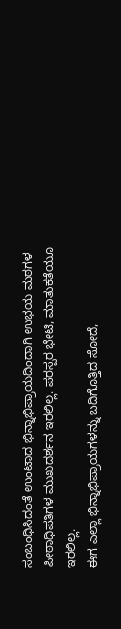ಸಂಬಂಧಿಸಿದಂತೆ ಉಂಟಾದ ಭಿನ್ನಾಭಿಪ್ರಾಯದಿಂದಾಗಿ ಉಭಯ ಮಠಗಳ ಪೀಠಾಧಿಪತಿಗಳ ಮುಖದರ್ಶನ ಇರಲಿಲ್ಲ. ಪರಸ್ಪರ ಭೇಟಿ, ಮಾತುಕತೆಯೂ ಇರಲಿಲ್ಲ.
ಈಗ ಎಲ್ಲಾ ಭಿನ್ನಾಭಿಪ್ರಾಯಗಳನ್ನು ಬದಿಗೊತ್ತಿದ ಸೋದೆ,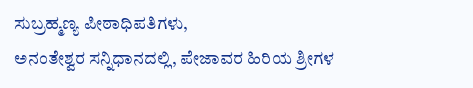ಸುಬ್ರಹ್ಮಣ್ಯ ಪೀಠಾಧಿಪತಿಗಳು,
ಅನಂತೇಶ್ವರ ಸನ್ನಿಧಾನದಲ್ಲಿ, ಪೇಜಾವರ ಹಿರಿಯ ಶ್ರೀಗಳ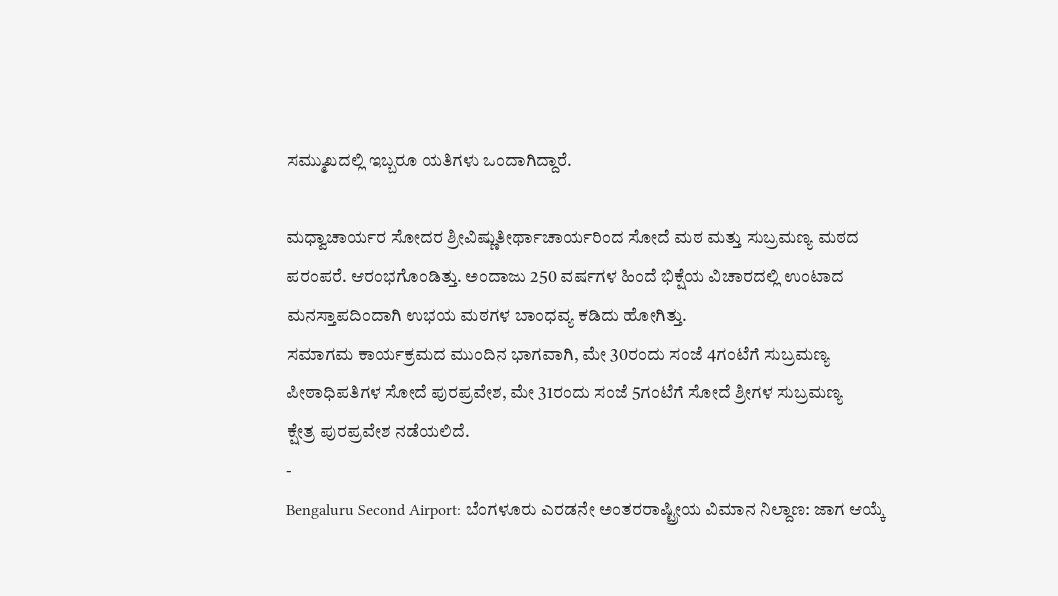ಸಮ್ಮುಖದಲ್ಲಿ ಇಬ್ಬರೂ ಯತಿಗಳು ಒಂದಾಗಿದ್ದಾರೆ.

ಮಧ್ವಾಚಾರ್ಯರ ಸೋದರ ಶ್ರೀವಿಷ್ಣುತೀರ್ಥಾಚಾರ್ಯರಿಂದ ಸೋದೆ ಮಠ ಮತ್ತು ಸುಬ್ರಮಣ್ಯ ಮಠದ
ಪರಂಪರೆ. ಆರಂಭಗೊಂಡಿತ್ತು. ಅಂದಾಜು 250 ವರ್ಷಗಳ ಹಿಂದೆ ಭಿಕ್ಷೆಯ ವಿಚಾರದಲ್ಲಿ ಉಂಟಾದ
ಮನಸ್ತಾಪದಿಂದಾಗಿ ಉಭಯ ಮಠಗಳ ಬಾಂಧವ್ಯ ಕಡಿದು ಹೋಗಿತ್ತು.
ಸಮಾಗಮ ಕಾರ್ಯಕ್ರಮದ ಮುಂದಿನ ಭಾಗವಾಗಿ, ಮೇ 30ರಂದು ಸಂಜೆ 4ಗಂಟೆಗೆ ಸುಬ್ರಮಣ್ಯ
ಪೀಠಾಧಿಪತಿಗಳ ಸೋದೆ ಪುರಪ್ರವೇಶ, ಮೇ 31ರಂದು ಸಂಜೆ 5ಗಂಟೆಗೆ ಸೋದೆ ಶ್ರೀಗಳ ಸುಬ್ರಮಣ್ಯ
ಕ್ಷೇತ್ರ ಪುರಪ್ರವೇಶ ನಡೆಯಲಿದೆ.
-
Bengaluru Second Airport: ಬೆಂಗಳೂರು ಎರಡನೇ ಅಂತರರಾಷ್ಟ್ರೀಯ ವಿಮಾನ ನಿಲ್ದಾಣ: ಜಾಗ ಆಯ್ಕೆ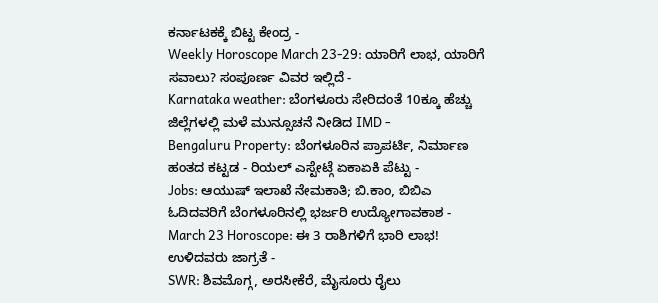ಕರ್ನಾಟಕಕ್ಕೆ ಬಿಟ್ಟ ಕೇಂದ್ರ -
Weekly Horoscope March 23-29: ಯಾರಿಗೆ ಲಾಭ, ಯಾರಿಗೆ ಸವಾಲು? ಸಂಪೂರ್ಣ ವಿವರ ಇಲ್ಲಿದೆ -
Karnataka weather: ಬೆಂಗಳೂರು ಸೇರಿದಂತೆ 10ಕ್ಕೂ ಹೆಚ್ಚು ಜಿಲ್ಲೆಗಳಲ್ಲಿ ಮಳೆ ಮುನ್ಸೂಚನೆ ನೀಡಿದ IMD -
Bengaluru Property: ಬೆಂಗಳೂರಿನ ಪ್ರಾಪರ್ಟಿ, ನಿರ್ಮಾಣ ಹಂತದ ಕಟ್ಟಡ - ರಿಯಲ್ ಎಸ್ಟೇಟ್ಗೆ ಏಕಾಏಕಿ ಪೆಟ್ಟು -
Jobs: ಆಯುಷ್ ಇಲಾಖೆ ನೇಮಕಾತಿ; ಬಿ.ಕಾಂ, ಬಿಬಿಎ ಓದಿದವರಿಗೆ ಬೆಂಗಳೂರಿನಲ್ಲಿ ಭರ್ಜರಿ ಉದ್ಯೋಗಾವಕಾಶ -
March 23 Horoscope: ಈ 3 ರಾಶಿಗಳಿಗೆ ಭಾರಿ ಲಾಭ! ಉಳಿದವರು ಜಾಗ್ರತೆ -
SWR: ಶಿವಮೊಗ್ಗ, ಅರಸೀಕೆರೆ, ಮೈಸೂರು ರೈಲು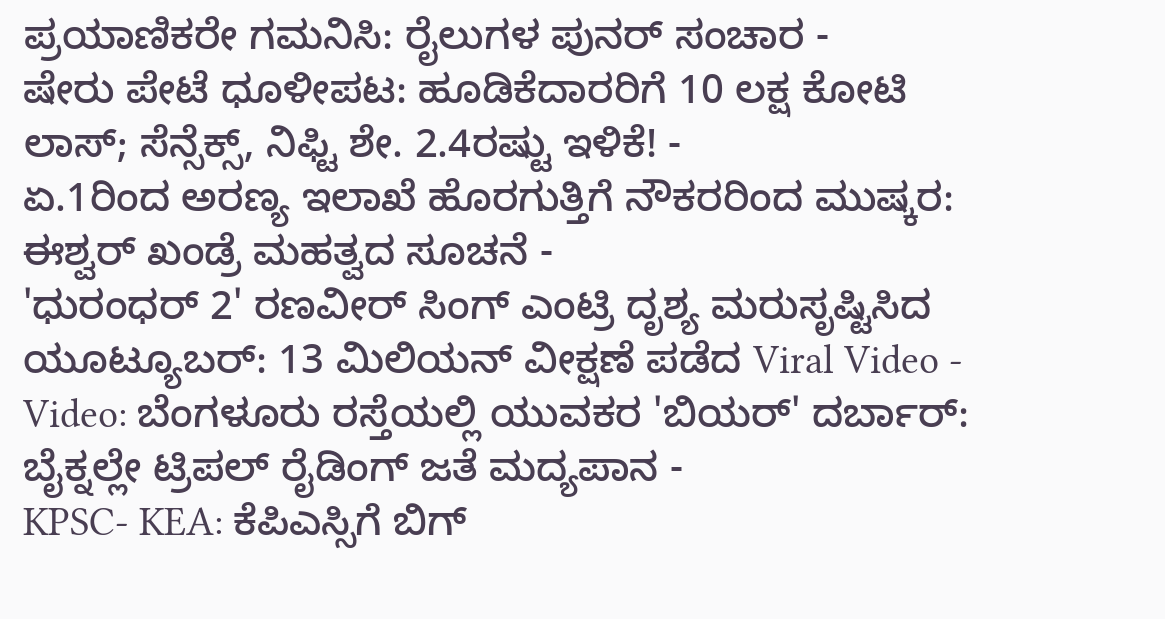ಪ್ರಯಾಣಿಕರೇ ಗಮನಿಸಿ: ರೈಲುಗಳ ಪುನರ್ ಸಂಚಾರ -
ಷೇರು ಪೇಟೆ ಧೂಳೀಪಟ: ಹೂಡಿಕೆದಾರರಿಗೆ 10 ಲಕ್ಷ ಕೋಟಿ ಲಾಸ್; ಸೆನ್ಸೆಕ್ಸ್, ನಿಫ್ಟಿ ಶೇ. 2.4ರಷ್ಟು ಇಳಿಕೆ! -
ಏ.1ರಿಂದ ಅರಣ್ಯ ಇಲಾಖೆ ಹೊರಗುತ್ತಿಗೆ ನೌಕರರಿಂದ ಮುಷ್ಕರ: ಈಶ್ವರ್ ಖಂಡ್ರೆ ಮಹತ್ವದ ಸೂಚನೆ -
'ಧುರಂಧರ್ 2' ರಣವೀರ್ ಸಿಂಗ್ ಎಂಟ್ರಿ ದೃಶ್ಯ ಮರುಸೃಷ್ಟಿಸಿದ ಯೂಟ್ಯೂಬರ್: 13 ಮಿಲಿಯನ್ ವೀಕ್ಷಣೆ ಪಡೆದ Viral Video -
Video: ಬೆಂಗಳೂರು ರಸ್ತೆಯಲ್ಲಿ ಯುವಕರ 'ಬಿಯರ್' ದರ್ಬಾರ್: ಬೈಕ್ನಲ್ಲೇ ಟ್ರಿಪಲ್ ರೈಡಿಂಗ್ ಜತೆ ಮದ್ಯಪಾನ -
KPSC- KEA: ಕೆಪಿಎಸ್ಸಿಗೆ ಬಿಗ್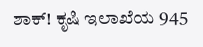ಶಾಕ್! ಕೃಷಿ ಇಲಾಖೆಯ 945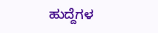ಹುದ್ದೆಗಳ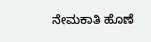ನೇಮಕಾತಿ ಹೊಣೆ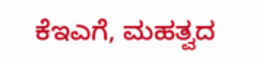ಕೆಇಎಗೆ, ಮಹತ್ವದ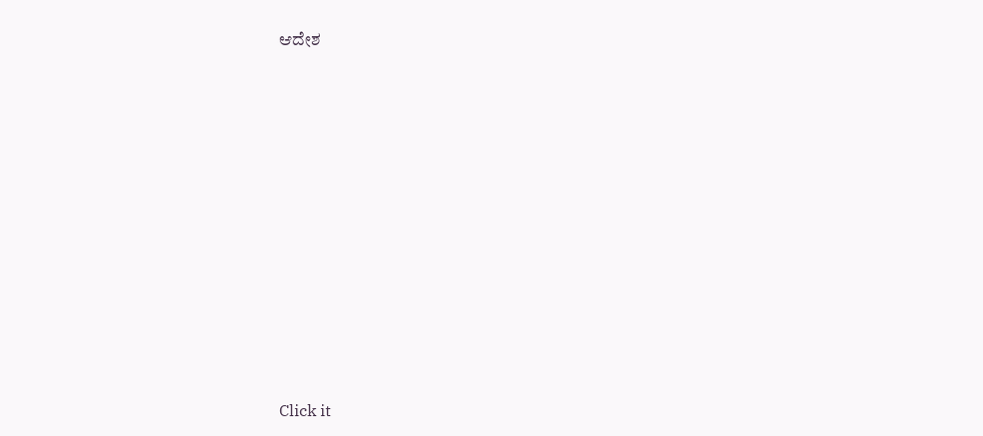ಆದೇಶ












Click it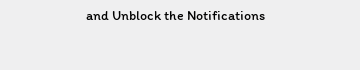and Unblock the Notifications